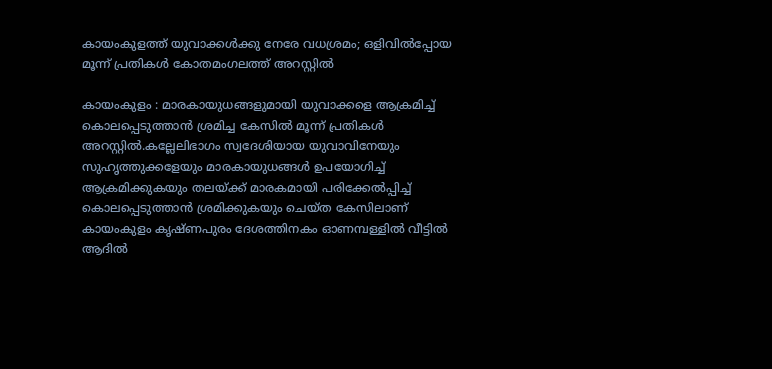കായംകുളത്ത് യുവാക്കൾക്കു നേരേ വധശ്രമം; ഒളിവിൽപ്പോയ മൂന്ന് പ്രതികൾ കോതമംഗലത്ത് അറസ്റ്റിൽ

കായംകുളം : മാരകായുധങ്ങളുമായി യുവാക്കളെ ആക്രമിച്ച് കൊലപ്പെടുത്താൻ ശ്രമിച്ച കേസിൽ മൂന്ന് പ്രതികൾ അറസ്റ്റിൽ.കല്ലേലിഭാഗം സ്വദേശിയായ യുവാവിനേയും സുഹൃത്തുക്കളേയും മാരകായുധങ്ങൾ ഉപയോഗിച്ച് ആക്രമിക്കുകയും തലയ്ക്ക് മാരകമായി പരിക്കേൽപ്പിച്ച് കൊലപ്പെടുത്താൻ ശ്രമിക്കുകയും ചെയ്ത കേസിലാണ് കായംകുളം കൃഷ്ണപുരം ദേശത്തിനകം ഓണമ്പള്ളിൽ വീട്ടിൽ ആദിൽ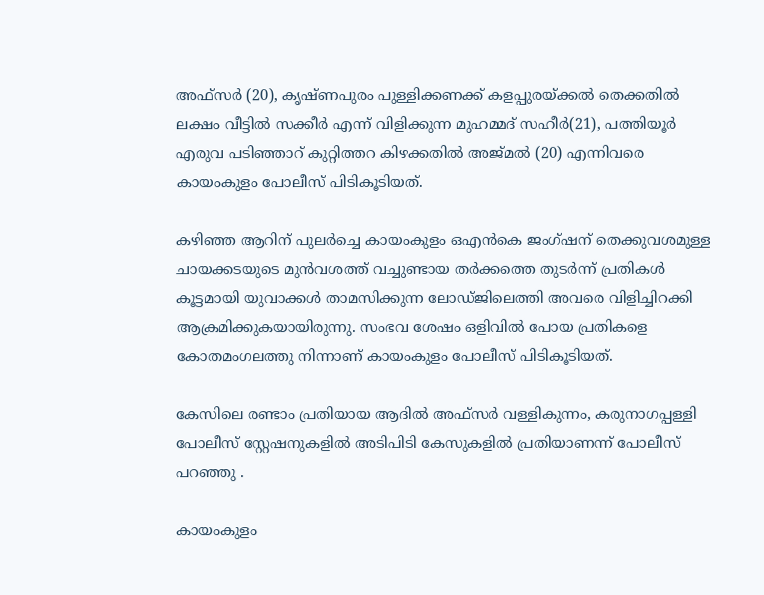അഫ്സർ (20), കൃഷ്ണപുരം പുള്ളിക്കണക്ക് കളപ്പുരയ്ക്കൽ തെക്കതിൽ ലക്ഷം വീട്ടിൽ സക്കീർ എന്ന് വിളിക്കുന്ന മുഹമ്മദ് സഹീർ(21), പത്തിയൂർ എരുവ പടിഞ്ഞാറ് കുറ്റിത്തറ കിഴക്കതിൽ അജ്മൽ (20) എന്നിവരെ കായംകുളം പോലീസ് പിടികൂടിയത്.

കഴിഞ്ഞ ആറിന് പുലർച്ചെ കായംകുളം ഒഎൻകെ ജംഗ്ഷന് തെക്കുവശമുള്ള ചായക്കടയുടെ മുൻവശത്ത് വച്ചുണ്ടായ തർക്കത്തെ തുടർന്ന് പ്രതികൾ കൂട്ടമായി യുവാക്കൾ താമസിക്കുന്ന ലോഡ്ജിലെത്തി അവരെ വിളിച്ചിറക്കി ആക്രമിക്കുകയായിരുന്നു. സംഭവ ശേഷം ഒളിവിൽ പോയ പ്രതികളെ കോതമംഗലത്തു നിന്നാണ് കായംകുളം പോലീസ് പിടികൂടിയത്.

കേസിലെ രണ്ടാം പ്രതിയായ ആദിൽ അഫ്സർ വള്ളികുന്നം, കരുനാഗപ്പള്ളി പോലീസ് സ്റ്റേഷനുകളിൽ അടിപിടി കേസുകളിൽ പ്രതിയാണന്ന് പോലീസ് പറഞ്ഞു .

കായംകുളം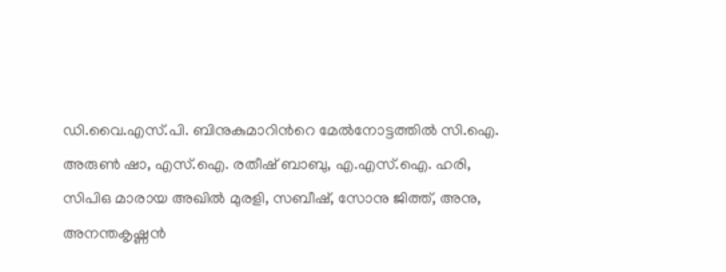ഡി.വൈ.എസ്.പി. ബിനുകുമാറിന്‍റെ മേൽനോട്ടത്തിൽ സി.ഐ. അരുൺ ഷാ, എസ്.ഐ. രതീഷ് ബാബു, എ.എസ്.ഐ. ഹരി, സിപിഒ മാരായ അഖിൽ മുരളി, സബീഷ്, സോനു ജിത്ത്, അനു, അനന്തകൃഷ്ണൻ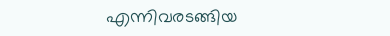എന്നിവരടങ്ങിയ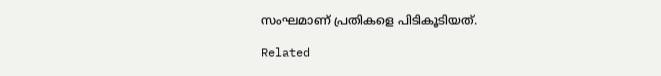സംഘമാണ് പ്രതികളെ പിടികൂടിയത്.

Related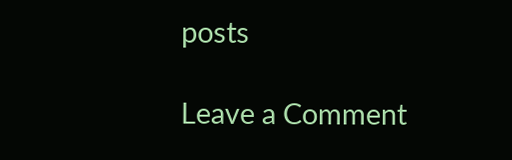posts

Leave a Comment